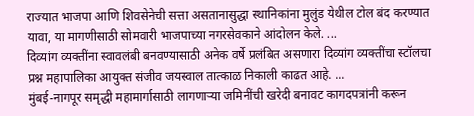राज्यात भाजपा आणि शिवसेनेची सत्ता असतानासुद्धा स्थानिकांना मुलुंड येथील टोल बंद करण्यात यावा, या मागणीसाठी सोमवारी भाजपाच्या नगरसेवकाने आंदोलन केले. ...
दिव्यांग व्यक्तींना स्वावलंबी बनवण्यासाठी अनेक वर्षे प्रलंबित असणारा दिव्यांग व्यक्तींचा स्टॉलचा प्रश्न महापालिका आयुक्त संजीव जयस्वाल तात्काळ निकाली काढत आहे. ...
मुंबई-नागपूर समृद्धी महामार्गासाठी लागणाऱ्या जमिनींची खरेदी बनावट कागदपत्रांनी करून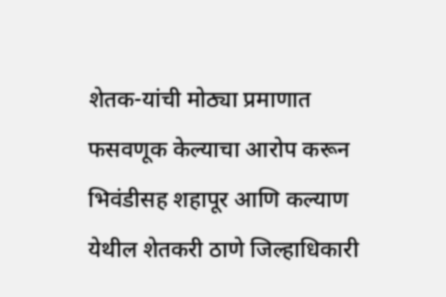शेतक-यांची मोठ्या प्रमाणात फसवणूक केल्याचा आरोप करून भिवंडीसह शहापूर आणि कल्याण येथील शेतकरी ठाणे जिल्हाधिकारी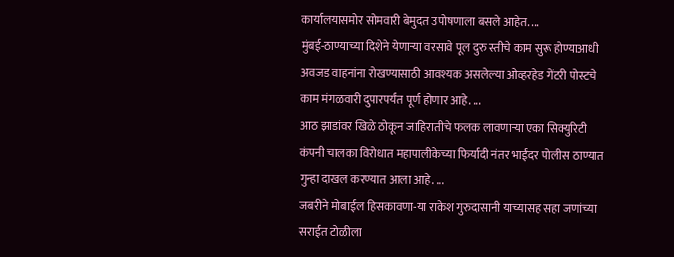कार्यालयासमोर सोमवारी बेमुदत उपोषणाला बसले आहेत. ...
मुंबई-ठाण्याच्या दिशेने येणाऱ्या वरसावे पूल दुरु स्तीचे काम सुरू होण्याआधी अवजड वाहनांना रोखण्यासाठी आवश्यक असलेल्या ओव्हरहेड गेंटरी पोस्टचे काम मंगळवारी दुपारपर्यंत पूर्ण होणार आहे. ...
आठ झाडांवर खिळे ठोकून जाहिरातीचे फलक लावणाऱ्या एका सिक्युरिटी कंपनी चालका विरोधात महापालीकेच्या फिर्यादी नंतर भाईंदर पोलीस ठाण्यात गुन्हा दाखल करण्यात आला आहे. ...
जबरीने मोबाईल हिसकावणा-या राकेश गुरुदासानी याच्यासह सहा जणांच्या सराईत टोळीला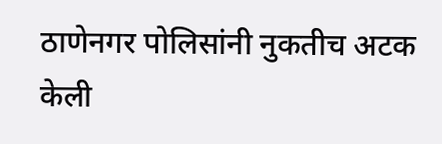ठाणेनगर पोलिसांनी नुकतीच अटक केली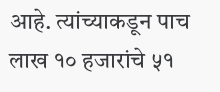आहे. त्यांच्याकडून पाच लाख १० हजारांचे ५१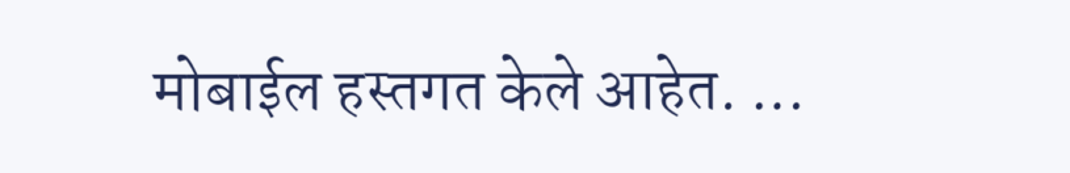मोबाईल हस्तगत केले आहेत. ...